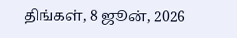திங்கள், 8 ஜூன், 2026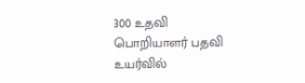300 உதவி பொறியாளர் பதவி உயர்வில்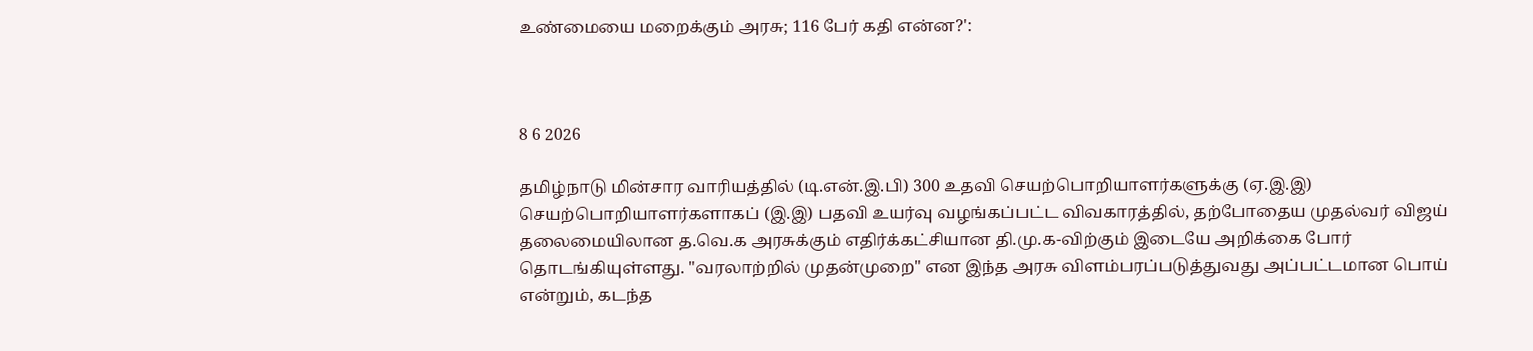உண்மையை மறைக்கும் அரசு; 116 பேர் கதி என்ன?':



8 6 2026

தமிழ்நாடு மின்சார வாரியத்தில் (டி.என்.இ.பி) 300 உதவி செயற்பொறியாளர்களுக்கு (ஏ.இ.இ) செயற்பொறியாளர்களாகப் (இ.இ) பதவி உயர்வு வழங்கப்பட்ட விவகாரத்தில், தற்போதைய முதல்வர் விஜய் தலைமையிலான த.வெ.க அரசுக்கும் எதிர்க்கட்சியான தி.மு.க-விற்கும் இடையே அறிக்கை போர் தொடங்கியுள்ளது. "வரலாற்றில் முதன்முறை" என இந்த அரசு விளம்பரப்படுத்துவது அப்பட்டமான பொய் என்றும், கடந்த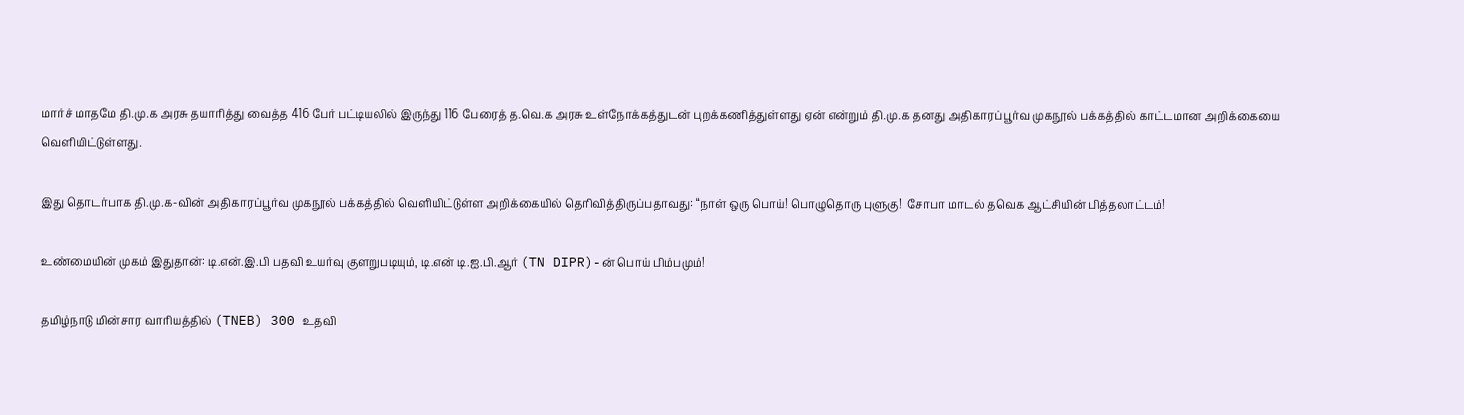மார்ச் மாதமே தி.மு.க அரசு தயாரித்து வைத்த 416 பேர் பட்டியலில் இருந்து 116 பேரைத் த.வெ.க அரசு உள்நோக்கத்துடன் புறக்கணித்துள்ளது ஏன் என்றும் தி.மு.க தனது அதிகாரப்பூர்வ முகநூல் பக்கத்தில் காட்டமான அறிக்கையை வெளியிட்டுள்ளது.

இது தொடர்பாக தி.மு.க-வின் அதிகாரப்பூர்வ முகநூல் பக்கத்தில் வெளியிட்டுள்ள அறிக்கையில் தெரிவித்திருப்பதாவது: “நாள் ஒரு பொய்! பொழுதொரு புளுகு!  சோபா மாடல் தவெக ஆட்சியின் பித்தலாட்டம்!

உண்மையின் முகம் இதுதான்: டி.என்.இ.பி பதவி உயர்வு குளறுபடியும், டி.என் டி.ஐ.பி.ஆர் (TN DIPR)-ன் பொய் பிம்பமும்!

தமிழ்நாடு மின்சார வாரியத்தில் (TNEB) 300 உதவி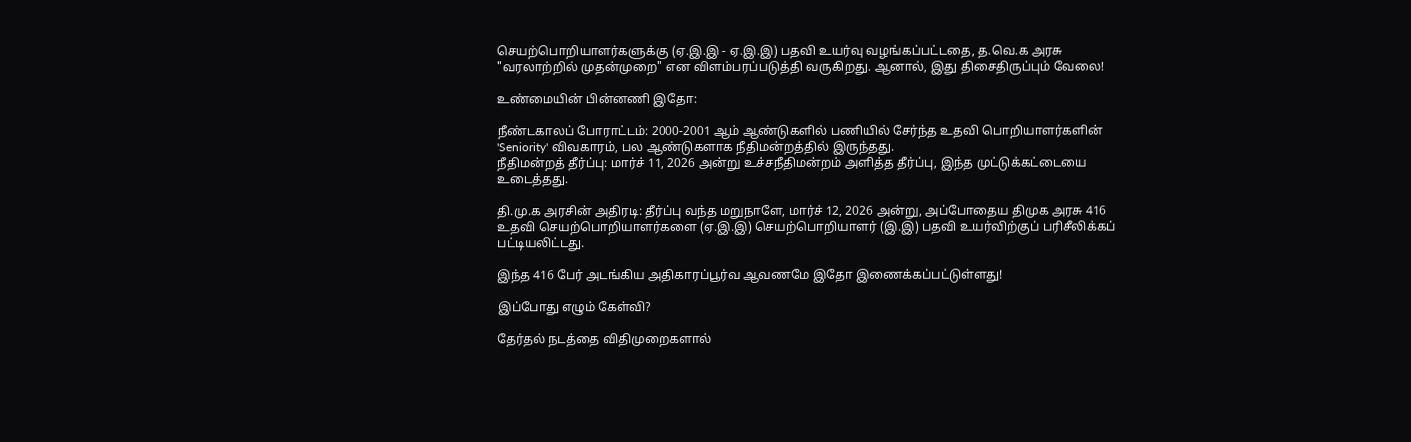செயற்பொறியாளர்களுக்கு (ஏ.இ.இ - ஏ.இ.இ) பதவி உயர்வு வழங்கப்பட்டதை, த.வெ.க அரசு "வரலாற்றில் முதன்முறை" என விளம்பரப்படுத்தி வருகிறது. ஆனால், இது திசைதிருப்பும் வேலை!

உண்மையின் பின்னணி இதோ:

நீண்டகாலப் போராட்டம்: 2000-2001 ஆம் ஆண்டுகளில் பணியில் சேர்ந்த உதவி பொறியாளர்களின் 'Seniority' விவகாரம், பல ஆண்டுகளாக நீதிமன்றத்தில் இருந்தது.
நீதிமன்றத் தீர்ப்பு: மார்ச் 11, 2026 அன்று உச்சநீதிமன்றம் அளித்த தீர்ப்பு, இந்த முட்டுக்கட்டையை உடைத்தது.

தி.மு.க அரசின் அதிரடி: தீர்ப்பு வந்த மறுநாளே, மார்ச் 12, 2026 அன்று, அப்போதைய திமுக அரசு 416 உதவி செயற்பொறியாளர்களை (ஏ.இ.இ) செயற்பொறியாளர் (இ.இ) பதவி உயர்விற்குப் பரிசீலிக்கப் பட்டியலிட்டது.

இந்த 416 பேர் அடங்கிய அதிகாரப்பூர்வ ஆவணமே இதோ இணைக்கப்பட்டுள்ளது!

இப்போது எழும் கேள்வி?

தேர்தல் நடத்தை விதிமுறைகளால்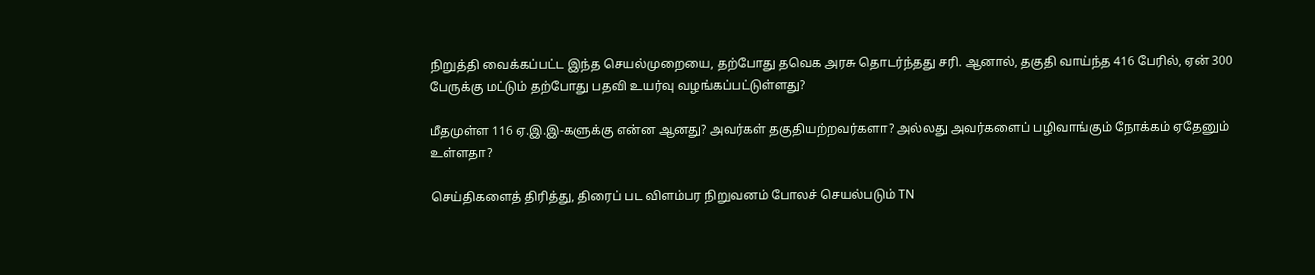நிறுத்தி வைக்கப்பட்ட இந்த செயல்முறையை, தற்போது தவெக அரசு தொடர்ந்தது சரி. ஆனால், தகுதி வாய்ந்த 416 பேரில், ஏன் 300 பேருக்கு மட்டும் தற்போது பதவி உயர்வு வழங்கப்பட்டுள்ளது?

மீதமுள்ள 116 ஏ.இ.இ-களுக்கு என்ன ஆனது? அவர்கள் தகுதியற்றவர்களா? அல்லது அவர்களைப் பழிவாங்கும் நோக்கம் ஏதேனும் உள்ளதா?

செய்திகளைத் திரித்து, திரைப் பட விளம்பர நிறுவனம் போலச் செயல்படும் TN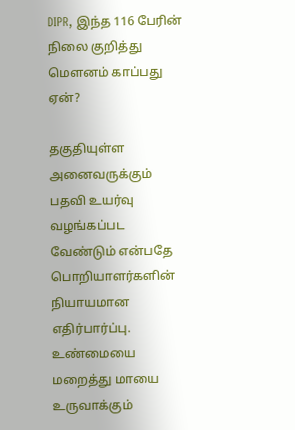DIPR, இந்த 116 பேரின் நிலை குறித்து மௌனம் காப்பது ஏன்?

தகுதியுள்ள அனைவருக்கும் பதவி உயர்வு வழங்கப்பட வேண்டும் என்பதே பொறியாளர்களின் நியாயமான எதிர்பார்ப்பு. உண்மையை மறைத்து மாயை உருவாக்கும்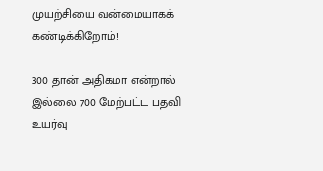முயற்சியை வன்மையாகக் கண்டிக்கிறோம்!

300 தான் அதிகமா என்றால் இல்லை 700 மேற்பட்ட பதவி உயர்வு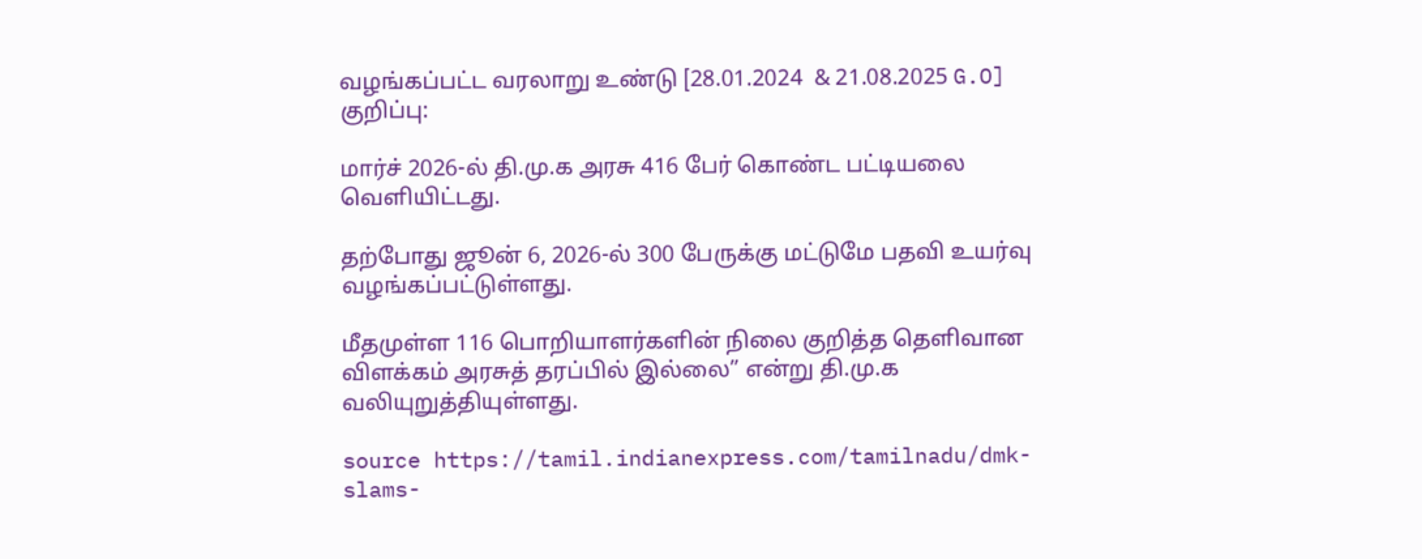வழங்கப்பட்ட வரலாறு உண்டு [28.01.2024  & 21.08.2025 G.O]
குறிப்பு:

மார்ச் 2026-ல் தி.மு.க அரசு 416 பேர் கொண்ட பட்டியலை வெளியிட்டது.

தற்போது ஜூன் 6, 2026-ல் 300 பேருக்கு மட்டுமே பதவி உயர்வு வழங்கப்பட்டுள்ளது.

மீதமுள்ள 116 பொறியாளர்களின் நிலை குறித்த தெளிவான விளக்கம் அரசுத் தரப்பில் இல்லை” என்று தி.மு.க வலியுறுத்தியுள்ளது.

source https://tamil.indianexpress.com/tamilnadu/dmk-slams-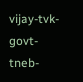vijay-tvk-govt-tneb-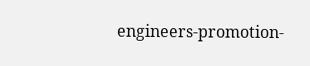engineers-promotion-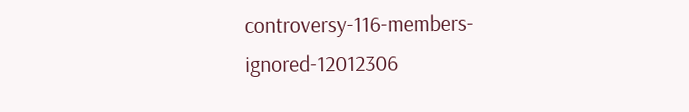controversy-116-members-ignored-12012306